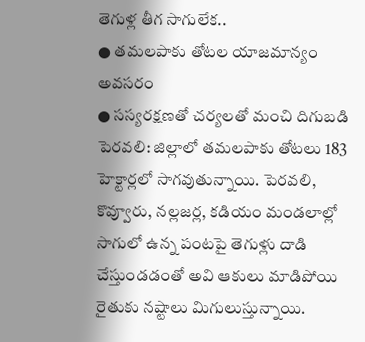తెగుళ్ల తీగ సాగులేక..
● తమలపాకు తోటల యాజమాన్యం అవసరం
● సస్యరక్షణతో చర్యలతో మంచి దిగుబడి
పెరవలి: జిల్లాలో తమలపాకు తోటలు 183 హెక్టార్లలో సాగవుతున్నాయి. పెరవలి, కొవ్వూరు, నల్లజర్ల, కడియం మండలాల్లో సాగులో ఉన్న పంటపై తెగుళ్లు దాడి చేస్తుండడంతో అవి ఆకులు మాడిపోయి రైతుకు నష్టాలు మిగులుస్తున్నాయి.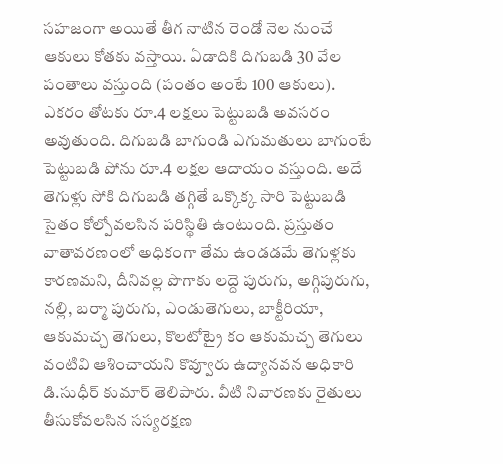సహజంగా అయితే తీగ నాటిన రెండో నెల నుంచే ఆకులు కోతకు వస్తాయి. ఏడాదికి దిగుబడి 30 వేల పంతాలు వస్తుంది (పంతం అంటే 100 ఆకులు). ఎకరం తోటకు రూ.4 లక్షలు పెట్టుబడి అవసరం అవుతుంది. దిగుబడి బాగుండి ఎగుమతులు బాగుంటే పెట్టుబడి పోను రూ.4 లక్షల ఆదాయం వస్తుంది. అదే తెగుళ్లు సోకి దిగుబడి తగ్గితే ఒక్కొక్క సారి పెట్టుబడి సైతం కోల్పోవలసిన పరిస్థితి ఉంటుంది. ప్రస్తుతం వాతావరణంలో అధికంగా తేమ ఉండడమే తెగుళ్లకు కారణమని, దీనివల్ల పొగాకు లద్దె పురుగు, అగ్గిపురుగు, నల్లి, బర్మా పురుగు, ఎండుతెగులు, బాక్టీరియా, ఆకుమచ్చ తెగులు, కొలటోట్రై కం ఆకుమచ్చ తెగులు వంటివి ఆశించాయని కొవ్వూరు ఉద్యానవన అధికారి డి.సుధీర్ కుమార్ తెలిపారు. వీటి నివారణకు రైతులు తీసుకోవలసిన సస్యరక్షణ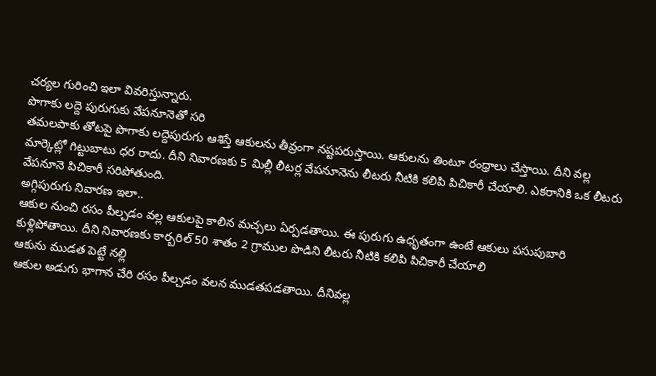చర్యల గురించి ఇలా వివరిస్తున్నారు.
పొగాకు లద్దె పురుగుకు వేపనూనెతో సరి
తమలపాకు తోటపై పొగాకు లద్దెపురుగు ఆశిస్తే ఆకులను తీవ్రంగా నష్టపరుస్తాయి. ఆకులను తింటూ రంధ్రాలు చేస్తాయి. దీని వల్ల మార్కెట్లో గిట్టుబాటు ధర రాదు. దీని నివారణకు 5 మిల్లీ లీటర్ల వేపనూనెను లీటరు నీటికి కలిపి పిచికారీ చేయాలి. ఎకరానికి ఒక లీటరు వేపనూనె పిచికారీ సరిపోతుంది.
అగ్గిపురుగు నివారణ ఇలా..
ఆకుల నుంచి రసం పీల్చడం వల్ల ఆకులపై కాలిన మచ్చలు ఏర్పడతాయి. ఈ పురుగు ఉధృతంగా ఉంటే ఆకులు పసుపుబారి కుళ్లిపోతాయి. దీని నివారణకు కార్బరిల్ 50 శాతం 2 గ్రాముల పొడిని లీటరు నీటికి కలిపి పిచికారీ చేయాలి
ఆకును ముడత పెట్టే నల్లి
ఆకుల అడుగు భాగాన చేరి రసం పీల్చడం వలన ముడతపడతాయి. దీనివల్ల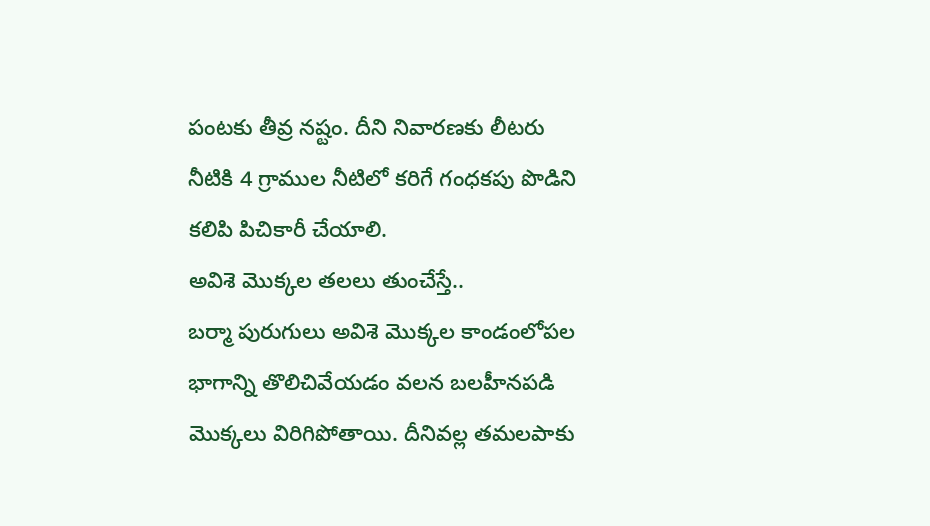పంటకు తీవ్ర నష్టం. దీని నివారణకు లీటరు నీటికి 4 గ్రాముల నీటిలో కరిగే గంధకపు పొడిని కలిపి పిచికారీ చేయాలి.
అవిశె మొక్కల తలలు తుంచేస్తే..
బర్మా పురుగులు అవిశె మొక్కల కాండంలోపల భాగాన్ని తొలిచివేయడం వలన బలహీనపడి మొక్కలు విరిగిపోతాయి. దీనివల్ల తమలపాకు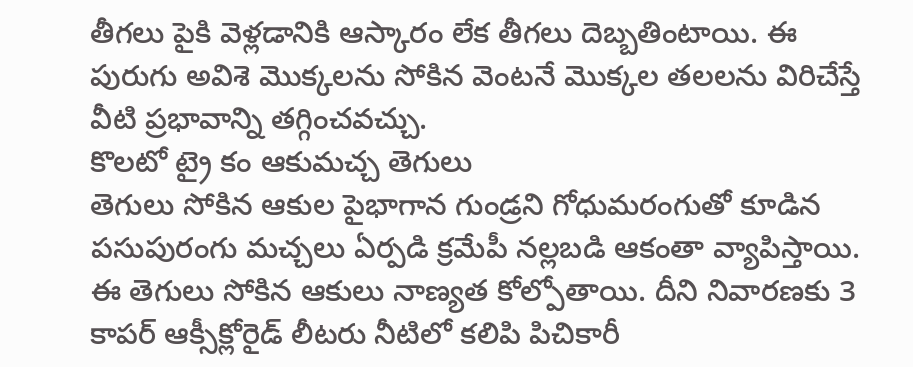తీగలు పైకి వెళ్లడానికి ఆస్కారం లేక తీగలు దెబ్బతింటాయి. ఈ పురుగు అవిశె మొక్కలను సోకిన వెంటనే మొక్కల తలలను విరిచేస్తే వీటి ప్రభావాన్ని తగ్గించవచ్చు.
కొలటో ట్రై కం ఆకుమచ్చ తెగులు
తెగులు సోకిన ఆకుల పైభాగాన గుండ్రని గోధుమరంగుతో కూడిన పసుపురంగు మచ్చలు ఏర్పడి క్రమేపీ నల్లబడి ఆకంతా వ్యాపిస్తాయి. ఈ తెగులు సోకిన ఆకులు నాణ్యత కోల్పోతాయి. దీని నివారణకు 3 కాపర్ ఆక్సీక్లోరైడ్ లీటరు నీటిలో కలిపి పిచికారీ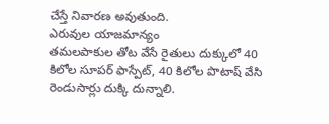చేస్తే నివారణ అవుతుంది.
ఎరువుల యాజమాన్యం
తమలపాకుల తోట వేసే రైతులు దుక్కులో 40 కిలోల సూపర్ ఫాస్పేట్, 40 కిలోల పొటాష్ వేసి రెండుసార్లు దుక్కి దున్నాలి.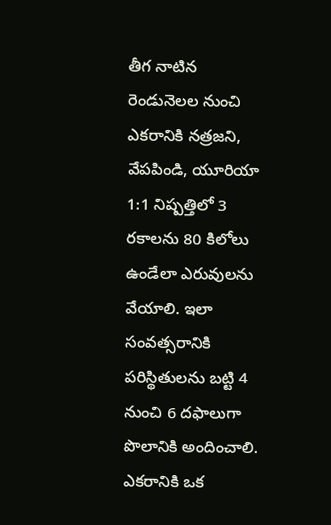తీగ నాటిన రెండునెలల నుంచి ఎకరానికి నత్రజని, వేపపిండి, యూరియా 1:1 నిష్పత్తిలో 3 రకాలను 80 కిలోలు ఉండేలా ఎరువులను వేయాలి. ఇలా సంవత్సరానికి పరిస్థితులను బట్టి 4 నుంచి 6 దఫాలుగా పొలానికి అందించాలి. ఎకరానికి ఒక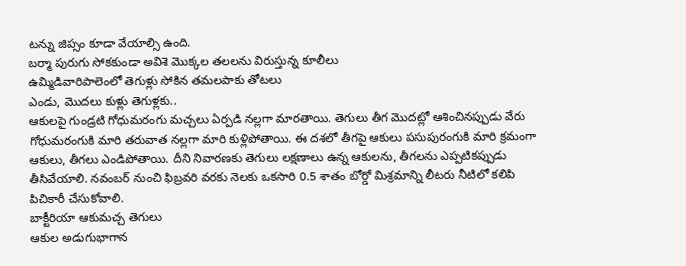టన్ను జిప్సం కూడా వేయాల్సి ఉంది.
బర్మా పురుగు సోకకుండా అవిశె మొక్కల తలలను విరుస్తున్న కూలీలు
ఉమ్మిడివారిపాలెంలో తెగుళ్లు సోకిన తమలపాకు తోటలు
ఎండు, మొదలు కుళ్లు తెగుళ్లకు..
ఆకులపై గుండ్రటి గోధుమరంగు మచ్చలు ఏర్పడి నల్లగా మారతాయి. తెగులు తీగ మొదట్లో ఆశించినప్పుడు వేరు గోధుమరంగుకి మారి తరువాత నల్లగా మారి కుళ్లిపోతాయి. ఈ దశలో తీగపై ఆకులు పసుపురంగుకి మారి క్రమంగా ఆకులు, తీగలు ఎండిపోతాయి. దీని నివారణకు తెగులు లక్షణాలు ఉన్న ఆకులను, తీగలను ఎప్పటికప్పుడు తీసివేయాలి. నవంబర్ నుంచి ఫిబ్రవరి వరకు నెలకు ఒకసారి 0.5 శాతం బోర్డో మిశ్రమాన్ని లీటరు నీటిలో కలిపి పిచికారీ చేసుకోవాలి.
బాక్టీరియా ఆకుమచ్చ తెగులు
ఆకుల అడుగుభాగాన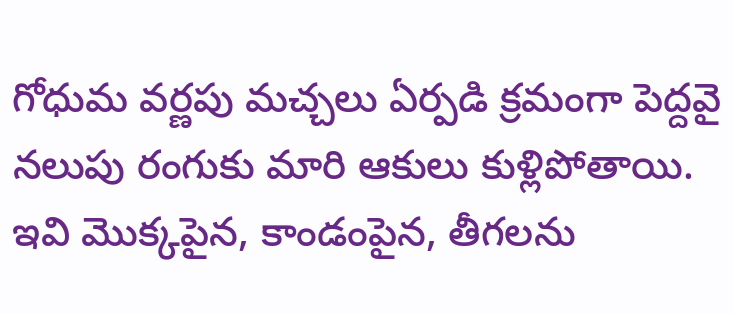గోధుమ వర్ణపు మచ్చలు ఏర్పడి క్రమంగా పెద్దవై నలుపు రంగుకు మారి ఆకులు కుళ్లిపోతాయి. ఇవి మొక్కపైన, కాండంపైన, తీగలను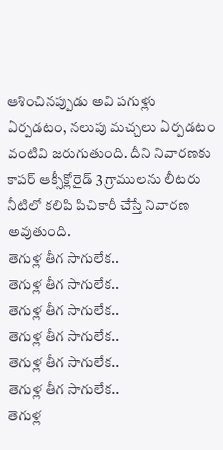ఆశించినప్పుడు అవి పగుళ్లు ఏర్పడటం, నలుపు మచ్చలు ఏర్పడటం వంటివి జరుగుతుంది. దీని నివారణకు కాపర్ ఆక్సీక్లోరైడ్ 3 గ్రాములను లీటరు నీటిలో కలిపి పిచికారీ చేస్తే నివారణ అవుతుంది.
తెగుళ్ల తీగ సాగులేక..
తెగుళ్ల తీగ సాగులేక..
తెగుళ్ల తీగ సాగులేక..
తెగుళ్ల తీగ సాగులేక..
తెగుళ్ల తీగ సాగులేక..
తెగుళ్ల తీగ సాగులేక..
తెగుళ్ల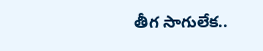తీగ సాగులేక..